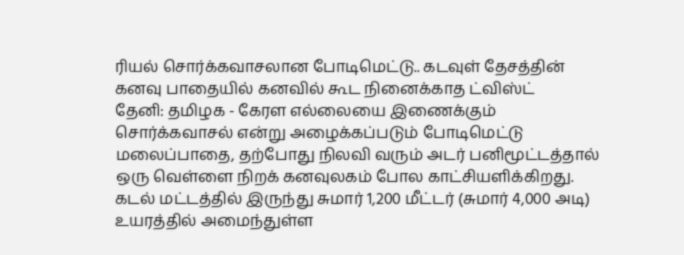ரியல் சொர்க்கவாசலான போடிமெட்டு.. கடவுள் தேசத்தின் கனவு பாதையில் கனவில் கூட நினைக்காத ட்விஸ்ட்
தேனி: தமிழக - கேரள எல்லையை இணைக்கும் சொர்க்கவாசல் என்று அழைக்கப்படும் போடிமெட்டு மலைப்பாதை, தற்போது நிலவி வரும் அடர் பனிமூட்டத்தால் ஒரு வெள்ளை நிறக் கனவுலகம் போல காட்சியளிக்கிறது. கடல் மட்டத்தில் இருந்து சுமார் 1,200 மீட்டர் (சுமார் 4,000 அடி) உயரத்தில் அமைந்துள்ள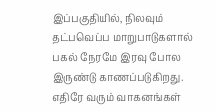இப்பகுதியில், நிலவும் தட்பவெப்ப மாறுபாடுகளால் பகல் நேரமே இரவு போல இருண்டு காணப்படுகிறது. எதிரே வரும் வாகனங்கள்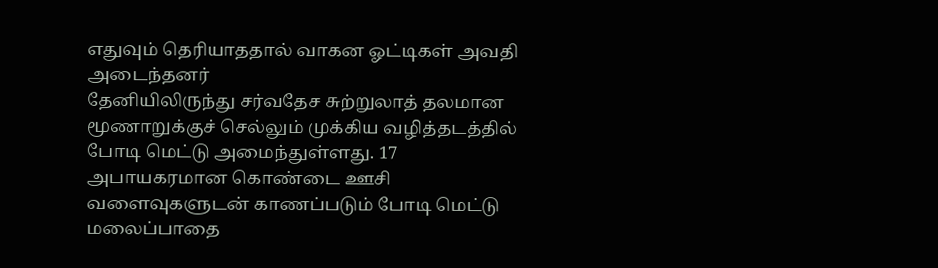எதுவும் தெரியாததால் வாகன ஓட்டிகள் அவதி அடைந்தனர்
தேனியிலிருந்து சர்வதேச சுற்றுலாத் தலமான மூணாறுக்குச் செல்லும் முக்கிய வழித்தடத்தில் போடி மெட்டு அமைந்துள்ளது. 17 அபாயகரமான கொண்டை ஊசி வளைவுகளுடன் காணப்படும் போடி மெட்டு மலைப்பாதை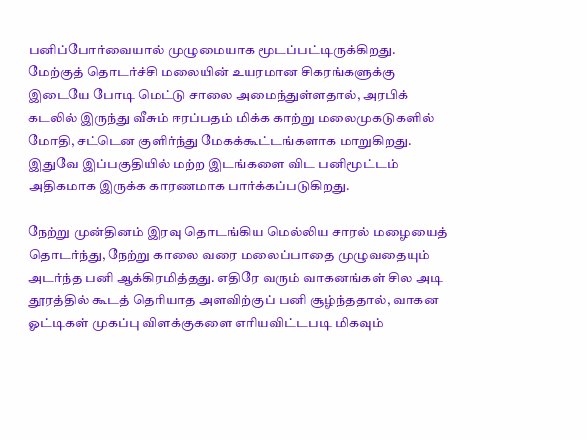பனிப்போர்வையால் முழுமையாக மூடப்பட்டிருக்கிறது. மேற்குத் தொடர்ச்சி மலையின் உயரமான சிகரங்களுக்கு இடையே போடி மெட்டு சாலை அமைந்துள்ளதால், அரபிக் கடலில் இருந்து வீசும் ஈரப்பதம் மிக்க காற்று மலைமுகடுகளில் மோதி, சட்டென குளிர்ந்து மேகக்கூட்டங்களாக மாறுகிறது. இதுவே இப்பகுதியில் மற்ற இடங்களை விட பனிமூட்டம் அதிகமாக இருக்க காரணமாக பார்க்கப்படுகிறது.

நேற்று முன்தினம் இரவு தொடங்கிய மெல்லிய சாரல் மழையைத் தொடர்ந்து, நேற்று காலை வரை மலைப்பாதை முழுவதையும் அடர்ந்த பனி ஆக்கிரமித்தது. எதிரே வரும் வாகனங்கள் சில அடி தூரத்தில் கூடத் தெரியாத அளவிற்குப் பனி சூழ்ந்ததால், வாகன ஓட்டிகள் முகப்பு விளக்குகளை எரியவிட்டபடி மிகவும்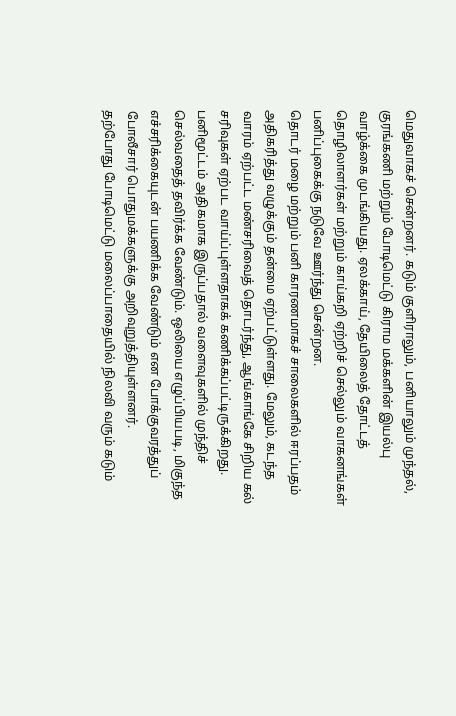மெதுவாகச் சென்றனர். கடும் குளிராலும், பனியாலும் முந்தல், குரங்கணி மற்றும் போடிமெட்டு கிராம மக்களின் இயல்பு வாழ்க்கை முடங்கியது. ஏலக்காய், தேயிலைத் தோட்டத் தொழிலாளர்கள் மற்றும் காய்கறி ஏற்றிச் செல்லும் வாகனங்கள் பனிப்புகைக்கு நடுவே ஊர்ந்து சென்றன.
தொடர் மழை மற்றும் பனி காரணமாகச் சாலைகளில் ஈரப்பதம் அதிகரித்து வழுக்கும் தன்மை ஏற்பட்டுள்ளது. மேலும், கடந்த வாரம் ஏற்பட்ட மண்சரிவைத் தொடர்ந்து, ஆங்காங்கே சிறிய கல் சரிவுகள் ஏற்பட வாய்ப்புள்ளதாகக் கணிக்கப்பட்டிருக்கிறது. பனிமூட்டம் அதிகமாக இருப்பதால் வளைவுகளில் முந்திச் செல்வதைத் தவிர்க்க வேண்டும். ஒலியை எழுப்பியபடி, மிகுந்த எச்சரிக்கையுடன் பயணிக்க வேண்டும் என போக்குவரத்துப் போலீசார் பொதுமக்களுக்கு அறிவுறுத்தியுள்ளனர்.
தற்போது போடிமெட்டு மலைப்பாதையில் நிலவி வரும் கடும்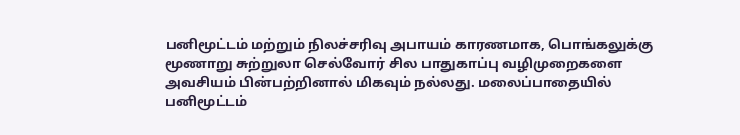பனிமூட்டம் மற்றும் நிலச்சரிவு அபாயம் காரணமாக, பொங்கலுக்கு மூணாறு சுற்றுலா செல்வோர் சில பாதுகாப்பு வழிமுறைகளை அவசியம் பின்பற்றினால் மிகவும் நல்லது. மலைப்பாதையில் பனிமூட்டம்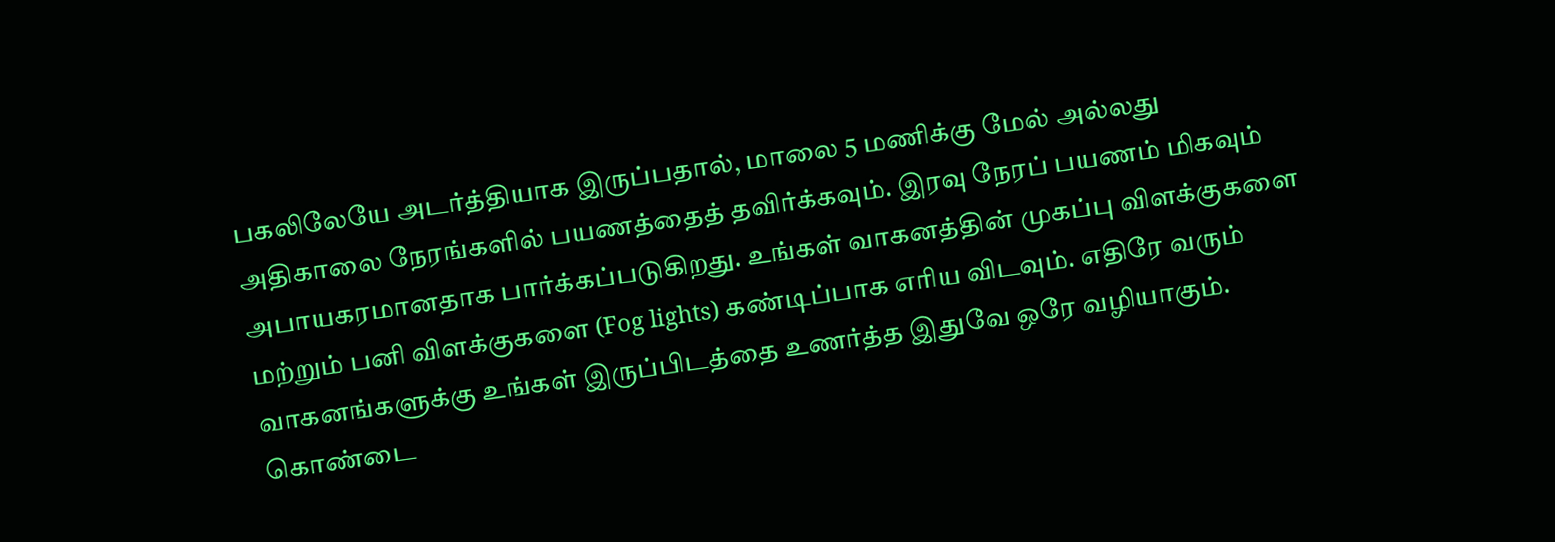பகலிலேயே அடர்த்தியாக இருப்பதால், மாலை 5 மணிக்கு மேல் அல்லது அதிகாலை நேரங்களில் பயணத்தைத் தவிர்க்கவும். இரவு நேரப் பயணம் மிகவும் அபாயகரமானதாக பார்க்கப்படுகிறது. உங்கள் வாகனத்தின் முகப்பு விளக்குகளை மற்றும் பனி விளக்குகளை (Fog lights) கண்டிப்பாக எரிய விடவும். எதிரே வரும் வாகனங்களுக்கு உங்கள் இருப்பிடத்தை உணர்த்த இதுவே ஒரே வழியாகும்.
கொண்டை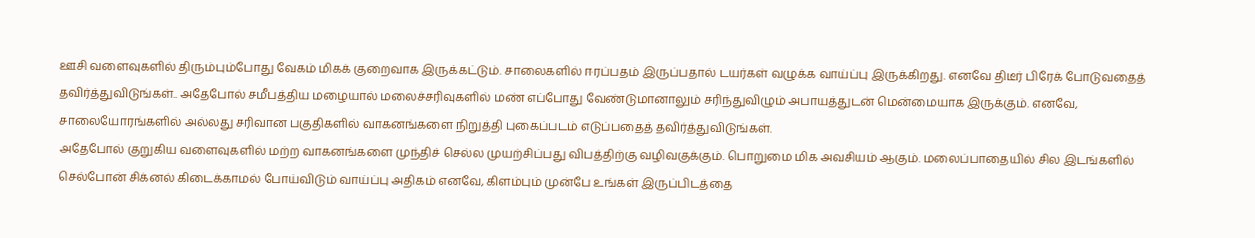ஊசி வளைவுகளில் திரும்பும்போது வேகம் மிகக் குறைவாக இருக்கட்டும். சாலைகளில் ஈரப்பதம் இருப்பதால் டயர்கள் வழுக்க வாய்ப்பு இருக்கிறது. எனவே திடீர் பிரேக் போடுவதைத் தவிர்த்துவிடுங்கள்.. அதேபோல் சமீபத்திய மழையால் மலைச்சரிவுகளில் மண் எப்போது வேண்டுமானாலும் சரிந்துவிழும் அபாயத்துடன் மென்மையாக இருக்கும். எனவே, சாலையோரங்களில் அல்லது சரிவான பகுதிகளில் வாகனங்களை நிறுத்தி புகைப்படம் எடுப்பதைத் தவிர்த்துவிடுங்கள்.
அதேபோல் குறுகிய வளைவுகளில் மற்ற வாகனங்களை முந்திச் செல்ல முயற்சிப்பது விபத்திற்கு வழிவகுக்கும். பொறுமை மிக அவசியம் ஆகும். மலைப்பாதையில் சில இடங்களில் செல்போன் சிக்னல் கிடைக்காமல் போய்விடும் வாய்ப்பு அதிகம் எனவே, கிளம்பும் முன்பே உங்கள் இருப்பிடத்தை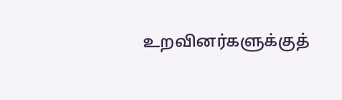உறவினர்களுக்குத்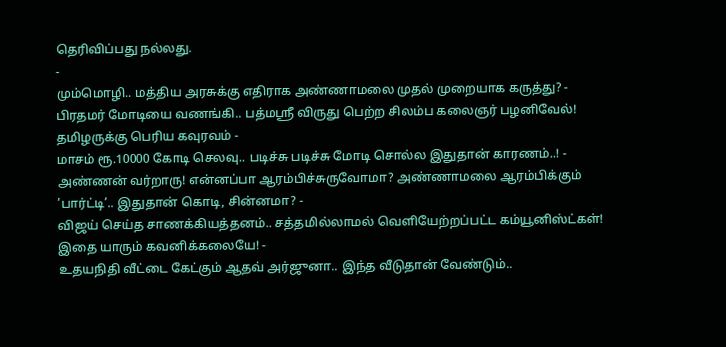தெரிவிப்பது நல்லது.
-
மும்மொழி.. மத்திய அரசுக்கு எதிராக அண்ணாமலை முதல் முறையாக கருத்து? -
பிரதமர் மோடியை வணங்கி.. பத்மஸ்ரீ விருது பெற்ற சிலம்ப கலைஞர் பழனிவேல்! தமிழருக்கு பெரிய கவுரவம் -
மாசம் ரூ.10000 கோடி செலவு.. படிச்சு படிச்சு மோடி சொல்ல இதுதான் காரணம்..! -
அண்ணன் வர்றாரு! என்னப்பா ஆரம்பிச்சுருவோமா? அண்ணாமலை ஆரம்பிக்கும் ’பார்ட்டி’.. இதுதான் கொடி, சின்னமா? -
விஜய் செய்த சாணக்கியத்தனம்.. சத்தமில்லாமல் வெளியேற்றப்பட்ட கம்யூனிஸ்ட்கள்! இதை யாரும் கவனிக்கலையே! -
உதயநிதி வீட்டை கேட்கும் ஆதவ் அர்ஜுனா.. இந்த வீடுதான் வேண்டும்..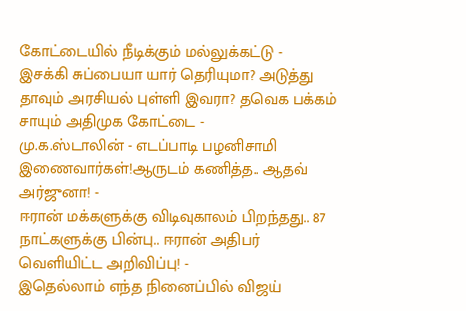கோட்டையில் நீடிக்கும் மல்லுக்கட்டு -
இசக்கி சுப்பையா யார் தெரியுமா? அடுத்து தாவும் அரசியல் புள்ளி இவரா? தவெக பக்கம் சாயும் அதிமுக கோட்டை -
மு.க.ஸ்டாலின் - எடப்பாடி பழனிசாமி இணைவார்கள்!ஆருடம் கணித்த.. ஆதவ் அர்ஜுனா! -
ஈரான் மக்களுக்கு விடிவுகாலம் பிறந்தது.. 87 நாட்களுக்கு பின்பு.. ஈரான் அதிபர் வெளியிட்ட அறிவிப்பு! -
இதெல்லாம் எந்த நினைப்பில் விஜய்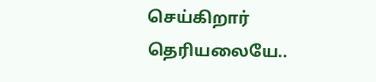செய்கிறார் தெரியலையே..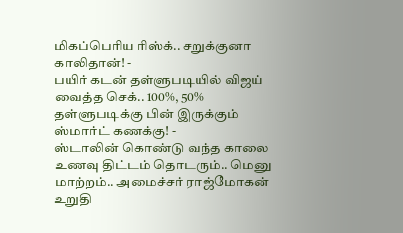மிகப்பெரிய ரிஸ்க்.. சறுக்குனா காலிதான்! -
பயிர் கடன் தள்ளுபடியில் விஜய் வைத்த செக்.. 100%, 50% தள்ளுபடிக்கு பின் இருக்கும் ஸ்மார்ட் கணக்கு! -
ஸ்டாலின் கொண்டு வந்த காலை உணவு திட்டம் தொடரும்.. மெனு மாற்றம்.. அமைச்சர் ராஜ்மோகன் உறுதி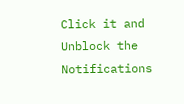Click it and Unblock the Notifications